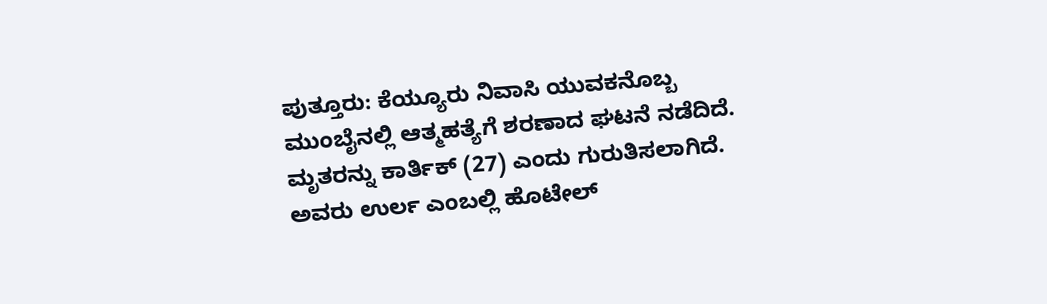ಪುತ್ತೂರು: ಕೆಯ್ಯೂರು ನಿವಾಸಿ ಯುವಕನೊಬ್ಬ ಮುಂಬೈನಲ್ಲಿ ಆತ್ಮಹತ್ಯೆಗೆ ಶರಣಾದ ಘಟನೆ ನಡೆದಿದೆ.
ಮೃತರನ್ನು ಕಾರ್ತಿಕ್ (27) ಎಂದು ಗುರುತಿಸಲಾಗಿದೆ. ಅವರು ಉರ್ಲ ಎಂಬಲ್ಲಿ ಹೊಟೇಲ್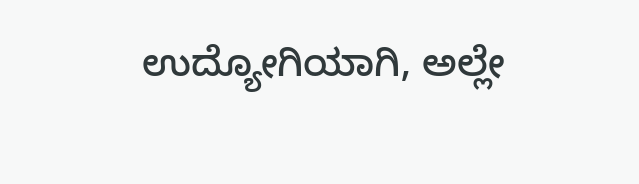ಉದ್ಯೋಗಿಯಾಗಿ, ಅಲ್ಲೇ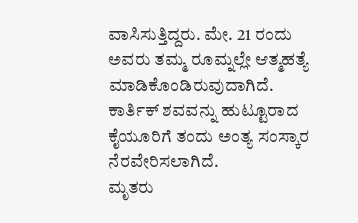ವಾಸಿಸುತ್ತಿದ್ದರು. ಮೇ. 21 ರಂದು ಅವರು ತಮ್ಮ ರೂಮ್ನಲ್ಲೇ ಆತ್ಮಹತ್ಯೆ ಮಾಡಿಕೊಂಡಿರುವುದಾಗಿದೆ.
ಕಾರ್ತಿಕ್ ಶವವನ್ನು ಹುಟ್ಟೂರಾದ ಕೈಯೂರಿಗೆ ತಂದು ಅಂತ್ಯ ಸಂಸ್ಕಾರ ನೆರವೇರಿಸಲಾಗಿದೆ.
ಮೃತರು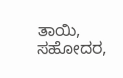ತಾಯಿ, ಸಹೋದರ,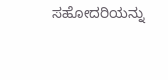ಸಹೋದರಿಯನ್ನು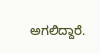ಅಗಲಿದ್ದಾರೆ.